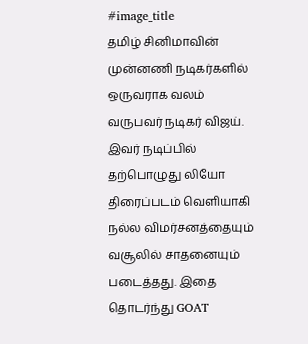#image_title
தமிழ் சினிமாவின் முன்னணி நடிகர்களில் ஒருவராக வலம் வருபவர் நடிகர் விஜய். இவர் நடிப்பில் தற்பொழுது லியோ திரைப்படம் வெளியாகி நல்ல விமர்சனத்தையும் வசூலில் சாதனையும் படைத்தது. இதை தொடர்ந்து GOAT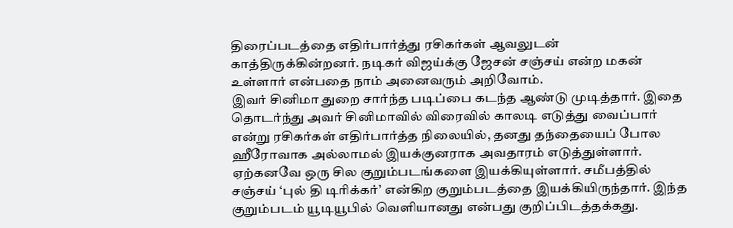திரைப்படத்தை எதிர்பார்த்து ரசிகர்கள் ஆவலுடன் காத்திருக்கின்றனர். நடிகர் விஜய்க்கு ஜேசன் சஞ்சய் என்ற மகன் உள்ளார் என்பதை நாம் அனைவரும் அறிவோம்.
இவர் சினிமா துறை சார்ந்த படிப்பை கடந்த ஆண்டு முடித்தார். இதை தொடர்ந்து அவர் சினிமாவில் விரைவில் காலடி எடுத்து வைப்பார் என்று ரசிகர்கள் எதிர்பார்த்த நிலையில், தனது தந்தையைப் போல ஹீரோவாக அல்லாமல் இயக்குனராக அவதாரம் எடுத்துள்ளார். ஏற்கனவே ஒரு சில குறும்படங்களை இயக்கியுள்ளார். சமீபத்தில் சஞ்சய் ‘புல் தி டிரிக்கர்’ என்கிற குறும்படத்தை இயக்கியிருந்தார். இந்த குறும்படம் யூடியூபில் வெளியானது என்பது குறிப்பிடத்தக்கது.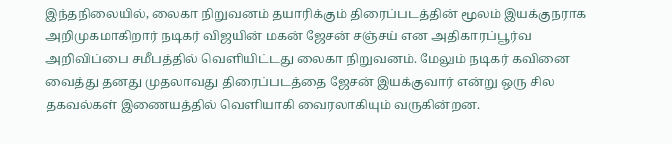இந்தநிலையில், லைகா நிறுவனம் தயாரிக்கும் திரைப்படத்தின் மூலம் இயக்குநராக அறிமுகமாகிறார் நடிகர் விஜயின் மகன் ஜேசன் சஞ்சய் என அதிகாரப்பூர்வ அறிவிப்பை சமீபத்தில் வெளியிட்டது லைகா நிறுவனம். மேலும் நடிகர் கவினை வைத்து தனது முதலாவது திரைப்படத்தை ஜேசன் இயக்குவார் என்று ஒரு சில தகவல்கள் இணையத்தில் வெளியாகி வைரலாகியும் வருகின்றன.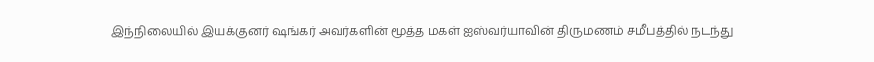இந்நிலையில் இயக்குனர் ஷங்கர் அவர்களின் மூத்த மகள் ஐஸ்வர்யாவின் திருமணம் சமீபத்தில் நடந்து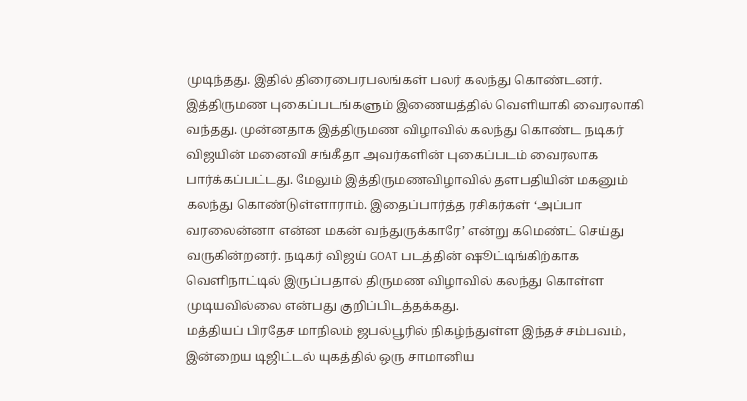முடிந்தது. இதில் திரைபைரபலங்கள் பலர் கலந்து கொண்டனர். இத்திருமண புகைப்படங்களும் இணையத்தில் வெளியாகி வைரலாகி வந்தது. முன்னதாக இத்திருமண விழாவில் கலந்து கொண்ட நடிகர் விஜயின் மனைவி சங்கீதா அவர்களின் புகைப்படம் வைரலாக பார்க்கப்பட்டது. மேலும் இத்திருமணவிழாவில் தளபதியின் மகனும் கலந்து கொண்டுள்ளாராம். இதைப்பார்த்த ரசிகர்கள் ‘அப்பா வரலைன்னா என்ன மகன் வந்துருக்காரே’ என்று கமெண்ட் செய்து வருகின்றனர். நடிகர் விஜய் GOAT படத்தின் ஷூட்டிங்கிற்காக வெளிநாட்டில் இருப்பதால் திருமண விழாவில் கலந்து கொள்ள முடியவில்லை என்பது குறிப்பிடத்தக்கது.
மத்தியப் பிரதேச மாநிலம் ஜபல்பூரில் நிகழ்ந்துள்ள இந்தச் சம்பவம், இன்றைய டிஜிட்டல் யுகத்தில் ஒரு சாமானிய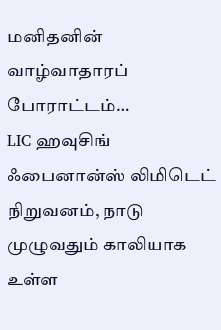மனிதனின் வாழ்வாதாரப் போராட்டம்…
LIC ஹவுசிங் ஃபைனான்ஸ் லிமிடெட் நிறுவனம், நாடு முழுவதும் காலியாக உள்ள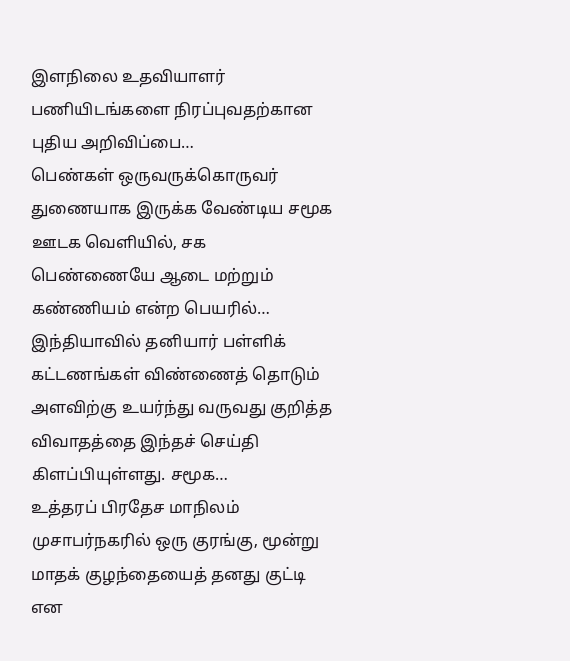இளநிலை உதவியாளர் பணியிடங்களை நிரப்புவதற்கான புதிய அறிவிப்பை…
பெண்கள் ஒருவருக்கொருவர் துணையாக இருக்க வேண்டிய சமூக ஊடக வெளியில், சக பெண்ணையே ஆடை மற்றும் கண்ணியம் என்ற பெயரில்…
இந்தியாவில் தனியார் பள்ளிக் கட்டணங்கள் விண்ணைத் தொடும் அளவிற்கு உயர்ந்து வருவது குறித்த விவாதத்தை இந்தச் செய்தி கிளப்பியுள்ளது. சமூக…
உத்தரப் பிரதேச மாநிலம் முசாபர்நகரில் ஒரு குரங்கு, மூன்று மாதக் குழந்தையைத் தனது குட்டி என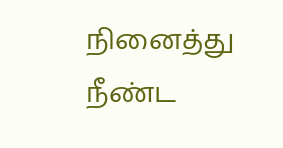நினைத்து நீண்ட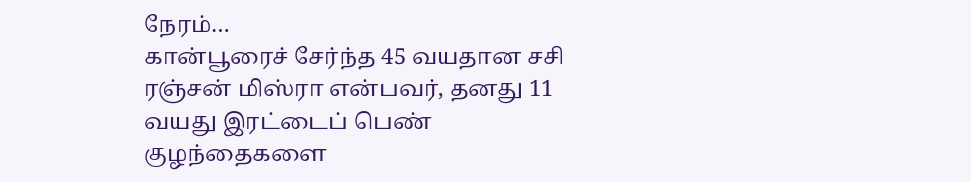நேரம்…
கான்பூரைச் சேர்ந்த 45 வயதான சசி ரஞ்சன் மிஸ்ரா என்பவர், தனது 11 வயது இரட்டைப் பெண் குழந்தைகளை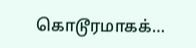கொடூரமாகக்…